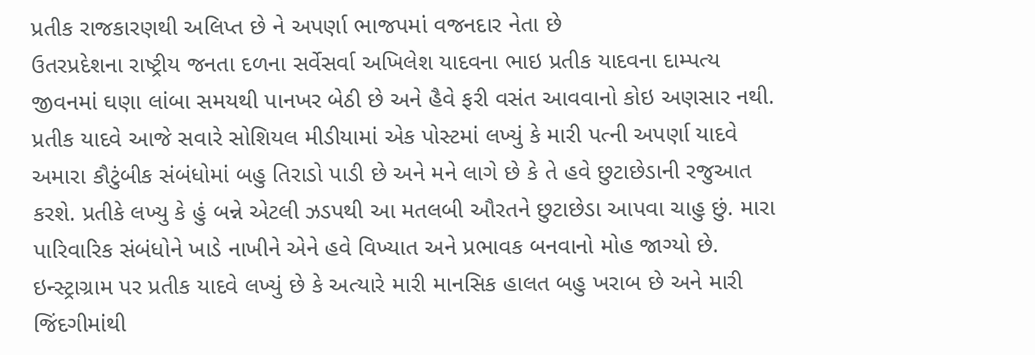પ્રતીક રાજકારણથી અલિપ્ત છે ને અપર્ણા ભાજપમાં વજનદાર નેતા છે
ઉતરપ્રદેશના રાષ્ટ્રીય જનતા દળના સર્વેસર્વા અખિલેશ યાદવના ભાઇ પ્રતીક યાદવના દામ્પત્ય જીવનમાં ઘણા લાંબા સમયથી પાનખર બેઠી છે અને હૈવે ફરી વસંત આવવાનો કોઇ અણસાર નથી.
પ્રતીક યાદવે આજે સવારે સોશિયલ મીડીયામાં એક પોસ્ટમાં લખ્યું કે મારી પત્ની અપર્ણા યાદવે અમારા કૌટુંબીક સંબંધોમાં બહુ તિરાડો પાડી છે અને મને લાગે છે કે તે હવે છુટાછેડાની રજુઆત કરશે. પ્રતીકે લખ્યુ કે હું બન્ને એટલી ઝડપથી આ મતલબી ઔરતને છુટાછેડા આપવા ચાહુ છું. મારા પારિવારિક સંબંધોને ખાડે નાખીને એને હવે વિખ્યાત અને પ્રભાવક બનવાનો મોહ જાગ્યો છે.
ઇન્સ્ટ્રાગ્રામ પર પ્રતીક યાદવે લખ્યું છે કે અત્યારે મારી માનસિક હાલત બહુ ખરાબ છે અને મારી જિંદગીમાંથી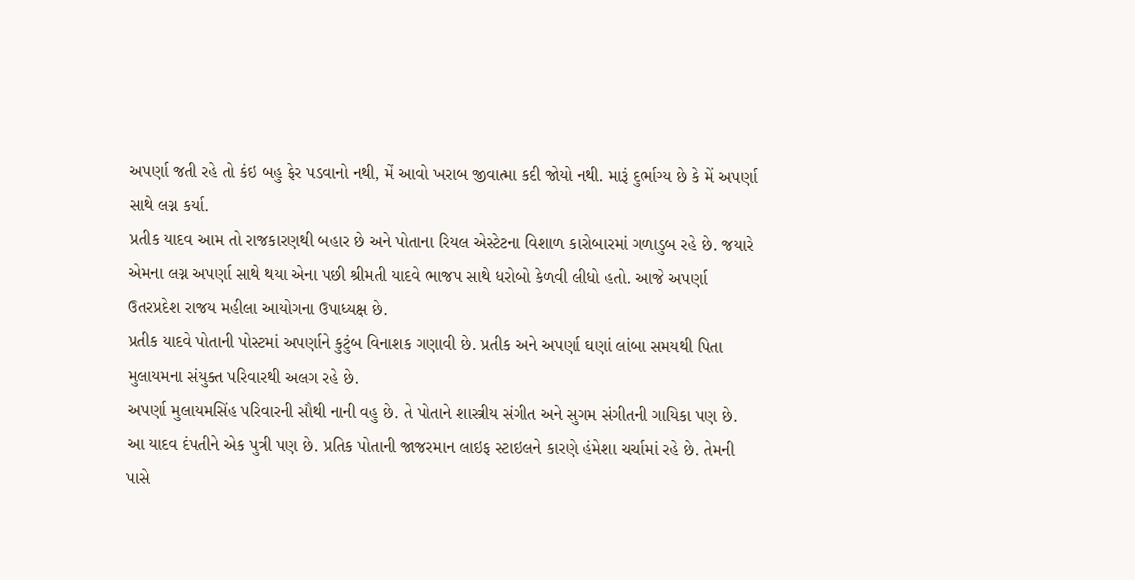અપર્ણા જતી રહે તો કંઇ બહુ ફેર પડવાનો નથી, મેં આવો ખરાબ જીવાત્મા કદી જોયો નથી. મારૂં દુર્ભાગ્ય છે કે મેં અપર્ણા સાથે લગ્ન કર્યા.
પ્રતીક યાદવ આમ તો રાજકારણથી બહાર છે અને પોતાના રિયલ એસ્ટેટના વિશાળ કારોબારમાં ગળાડુબ રહે છે. જયારે એમના લગ્ન અપર્ણા સાથે થયા એના પછી શ્રીમતી યાદવે ભાજપ સાથે ધરોબો કેળવી લીધો હતો. આજે અપર્ણા ઉતરપ્રદેશ રાજય મહીલા આયોગના ઉપાધ્યક્ષ છે.
પ્રતીક યાદવે પોતાની પોસ્ટમાં અપર્ણાને કુટુંબ વિનાશક ગણાવી છે. પ્રતીક અને અપર્ણા ઘણાં લાંબા સમયથી પિતા મુલાયમના સંયુક્ત પરિવારથી અલગ રહે છે.
અપર્ણા મુલાયમસિંહ પરિવારની સૌથી નાની વહુ છે. તે પોતાને શાસ્ત્રીય સંગીત અને સુગમ સંગીતની ગાયિકા પણ છે. આ યાદવ દંપતીને એક પુત્રી પણ છે. પ્રતિક પોતાની જાજરમાન લાઇફ સ્ટાઇલને કારણે હંમેશા ચર્ચામાં રહે છે. તેમની પાસે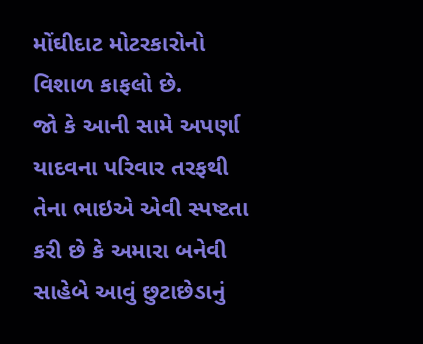મોંઘીદાટ મોટરકારોનો વિશાળ કાફલો છે.
જો કે આની સામે અપર્ણા યાદવના પરિવાર તરફથી તેના ભાઇએ એવી સ્પષ્ટતા કરી છે કે અમારા બનેવી સાહેબે આવું છુટાછેડાનું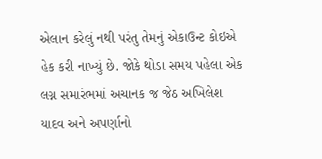એલાન કરેલું નથી પરંતુ તેમનું એકાઉન્ટ કોઇએ હેક કરી નાખ્યું છે. જોકે થોડા સમય પહેલા એક લગ્ન સમારંભમાં અચાનક જ જેઠ અખિલેશ યાદવ અને અપર્ણાનો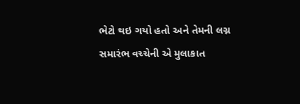ભેટો થઇ ગયો હતો અને તેમની લગ્ન સમારંભ વચ્ચેની એ મુલાકાત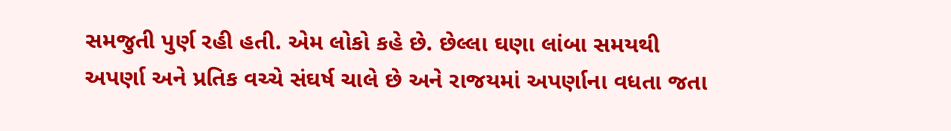સમજુતી પુર્ણ રહી હતી. એમ લોકો કહે છે. છેલ્લા ઘણા લાંબા સમયથી અપર્ણા અને પ્રતિક વચ્ચે સંઘર્ષ ચાલે છે અને રાજયમાં અપર્ણાના વધતા જતા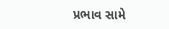પ્રભાવ સામે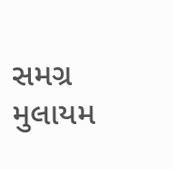સમગ્ર મુલાયમ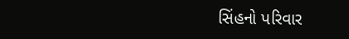સિંહનો પરિવાર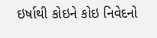ઇર્ષાથી કોઇને કોઇ નિવેદનો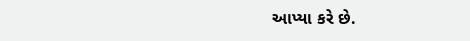આપ્યા કરે છે.